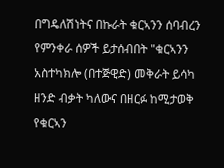በግዴለሽነትና በኩራት ቁርኣንን ሰባብረን የምንቀራ ሰዎች ይታሰብበት "ቁርኣንን አስተካክሎ (በተጅዊድ) መቅራት ይሳካ ዘንድ ብቃት ካለውና በዘርፉ ከሚታወቅ የቁርኣን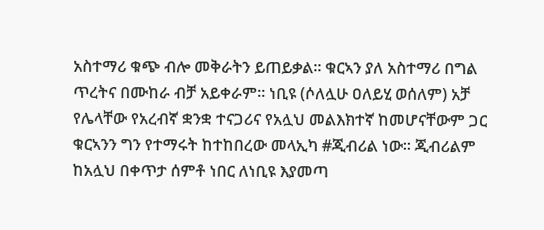አስተማሪ ቁጭ ብሎ መቅራትን ይጠይቃል። ቁርኣን ያለ አስተማሪ በግል ጥረትና በሙከራ ብቻ አይቀራም። ነቢዩ (ሶለሏሁ ዐለይሂ ወሰለም) አቻ የሌላቸው የአረብኛ ቋንቋ ተናጋሪና የአሏህ መልእክተኛ ከመሆናቸውም ጋር ቁርኣንን ግን የተማሩት ከተከበረው መላኢካ #ጂብሪል ነው። ጂብሪልም ከአሏህ በቀጥታ ሰምቶ ነበር ለነቢዩ እያመጣ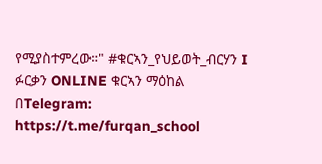የሚያስተምረው።" #ቁርኣን_የህይወት_ብርሃን I ፉርቃን ONLINE ቁርኣን ማዕከል በTelegram: https://t.me/furqan_school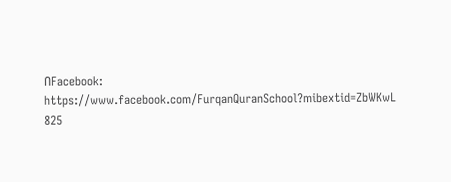በFacebook: https://www.facebook.com/FurqanQuranSchool?mibextid=ZbWKwL 825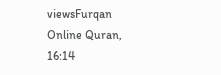viewsFurqan Online Quran, 16:14